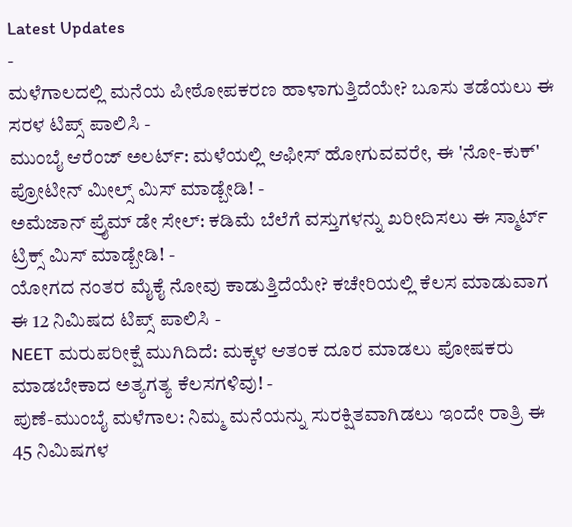Latest Updates
-
ಮಳೆಗಾಲದಲ್ಲಿ ಮನೆಯ ಪೀಠೋಪಕರಣ ಹಾಳಾಗುತ್ತಿದೆಯೇ? ಬೂಸು ತಡೆಯಲು ಈ ಸರಳ ಟಿಪ್ಸ್ ಪಾಲಿಸಿ -
ಮುಂಬೈ ಆರೆಂಜ್ ಅಲರ್ಟ್: ಮಳೆಯಲ್ಲಿ ಆಫೀಸ್ ಹೋಗುವವರೇ, ಈ 'ನೋ-ಕುಕ್' ಪ್ರೋಟೀನ್ ಮೀಲ್ಸ್ ಮಿಸ್ ಮಾಡ್ಬೇಡಿ! -
ಅಮೆಜಾನ್ ಪ್ರೈಮ್ ಡೇ ಸೇಲ್: ಕಡಿಮೆ ಬೆಲೆಗೆ ವಸ್ತುಗಳನ್ನು ಖರೀದಿಸಲು ಈ ಸ್ಮಾರ್ಟ್ ಟ್ರಿಕ್ಸ್ ಮಿಸ್ ಮಾಡ್ಬೇಡಿ! -
ಯೋಗದ ನಂತರ ಮೈಕೈ ನೋವು ಕಾಡುತ್ತಿದೆಯೇ? ಕಚೇರಿಯಲ್ಲಿ ಕೆಲಸ ಮಾಡುವಾಗ ಈ 12 ನಿಮಿಷದ ಟಿಪ್ಸ್ ಪಾಲಿಸಿ -
NEET ಮರುಪರೀಕ್ಷೆ ಮುಗಿದಿದೆ: ಮಕ್ಕಳ ಆತಂಕ ದೂರ ಮಾಡಲು ಪೋಷಕರು ಮಾಡಬೇಕಾದ ಅತ್ಯಗತ್ಯ ಕೆಲಸಗಳಿವು! -
ಪುಣೆ-ಮುಂಬೈ ಮಳೆಗಾಲ: ನಿಮ್ಮ ಮನೆಯನ್ನು ಸುರಕ್ಷಿತವಾಗಿಡಲು ಇಂದೇ ರಾತ್ರಿ ಈ 45 ನಿಮಿಷಗಳ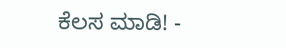ಕೆಲಸ ಮಾಡಿ! -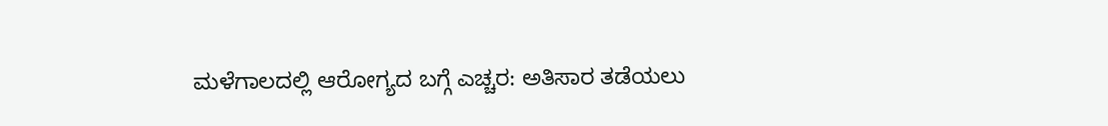ಮಳೆಗಾಲದಲ್ಲಿ ಆರೋಗ್ಯದ ಬಗ್ಗೆ ಎಚ್ಚರ: ಅತಿಸಾರ ತಡೆಯಲು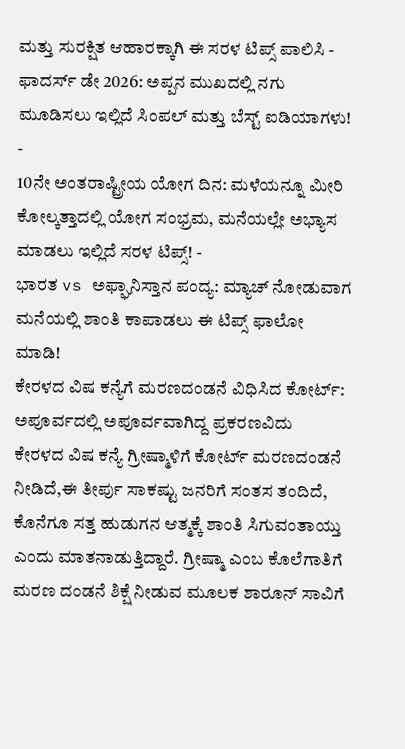ಮತ್ತು ಸುರಕ್ಷಿತ ಆಹಾರಕ್ಕಾಗಿ ಈ ಸರಳ ಟಿಪ್ಸ್ ಪಾಲಿಸಿ -
ಫಾದರ್ಸ್ ಡೇ 2026: ಅಪ್ಪನ ಮುಖದಲ್ಲಿ ನಗು ಮೂಡಿಸಲು ಇಲ್ಲಿದೆ ಸಿಂಪಲ್ ಮತ್ತು ಬೆಸ್ಟ್ ಐಡಿಯಾಗಳು! -
10ನೇ ಅಂತರಾಷ್ಟ್ರೀಯ ಯೋಗ ದಿನ: ಮಳೆಯನ್ನೂ ಮೀರಿ ಕೋಲ್ಕತ್ತಾದಲ್ಲಿ ಯೋಗ ಸಂಭ್ರಮ, ಮನೆಯಲ್ಲೇ ಅಭ್ಯಾಸ ಮಾಡಲು ಇಲ್ಲಿದೆ ಸರಳ ಟಿಪ್ಸ್! -
ಭಾರತ vs ಅಫ್ಘಾನಿಸ್ತಾನ ಪಂದ್ಯ: ಮ್ಯಾಚ್ ನೋಡುವಾಗ ಮನೆಯಲ್ಲಿ ಶಾಂತಿ ಕಾಪಾಡಲು ಈ ಟಿಪ್ಸ್ ಫಾಲೋ ಮಾಡಿ!
ಕೇರಳದ ವಿಷ ಕನ್ಯೆಗೆ ಮರಣದಂಡನೆ ವಿಧಿಸಿದ ಕೋರ್ಟ್: ಅಪೂರ್ವದಲ್ಲಿ ಅಪೂರ್ವವಾಗಿದ್ದ ಪ್ರಕರಣವಿದು
ಕೇರಳದ ವಿಷ ಕನ್ಯೆ ಗ್ರೀಷ್ಮಾಳಿಗೆ ಕೋರ್ಟ್ ಮರಣದಂಡನೆ ನೀಡಿದೆ,ಈ ತೀರ್ಪು ಸಾಕಷ್ಟು ಜನರಿಗೆ ಸಂತಸ ತಂದಿದೆ, ಕೊನೆಗೂ ಸತ್ತ ಹುಡುಗನ ಆತ್ಮಕ್ಕೆ ಶಾಂತಿ ಸಿಗುವಂತಾಯ್ತು ಎಂದು ಮಾತನಾಡುತ್ತಿದ್ದಾರೆ. ಗ್ರೀಷ್ಮಾ ಎಂಬ ಕೊಲೆಗಾತಿಗೆ ಮರಣ ದಂಡನೆ ಶಿಕ್ಷೆ ನೀಡುವ ಮೂಲಕ ಶಾರೂನ್ ಸಾವಿಗೆ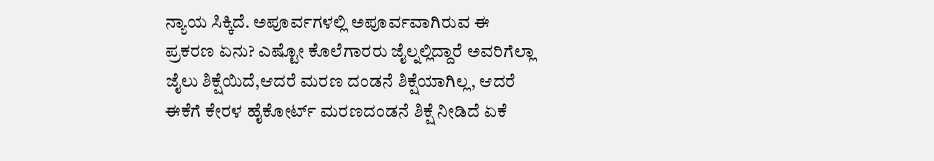ನ್ಯಾಯ ಸಿಕ್ಕಿದೆ. ಅಪೂರ್ವಗಳಲ್ಲಿ ಅಪೂರ್ವವಾಗಿರುವ ಈ ಪ್ರಕರಣ ಏನು? ಎಷ್ಟೋ ಕೊಲೆಗಾರರು ಜೈಲ್ನಲ್ಲಿದ್ದಾರೆ ಅವರಿಗೆಲ್ಲಾ ಜೈಲು ಶಿಕ್ಷೆಯಿದೆ,ಆದರೆ ಮರಣ ದಂಡನೆ ಶಿಕ್ಷೆಯಾಗಿಲ್ಲ, ಆದರೆ ಈಕೆಗೆ ಕೇರಳ ಹೈಕೋರ್ಟ್ ಮರಣದಂಡನೆ ಶಿಕ್ಷೆ ನೀಡಿದೆ ಏಕೆ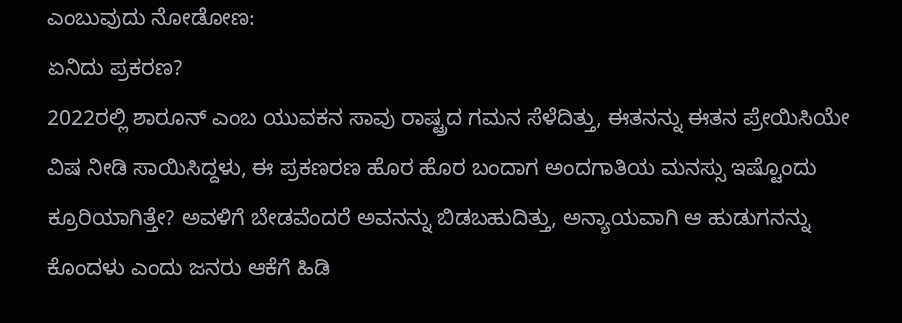ಎಂಬುವುದು ನೋಡೋಣ:
ಏನಿದು ಪ್ರಕರಣ?
2022ರಲ್ಲಿ ಶಾರೂನ್ ಎಂಬ ಯುವಕನ ಸಾವು ರಾಷ್ಟ್ರದ ಗಮನ ಸೆಳೆದಿತ್ತು, ಈತನನ್ನು ಈತನ ಪ್ರೇಯಿಸಿಯೇ ವಿಷ ನೀಡಿ ಸಾಯಿಸಿದ್ದಳು, ಈ ಪ್ರಕಣರಣ ಹೊರ ಹೊರ ಬಂದಾಗ ಅಂದಗಾತಿಯ ಮನಸ್ಸು ಇಷ್ಟೊಂದು ಕ್ರೂರಿಯಾಗಿತ್ತೇ? ಅವಳಿಗೆ ಬೇಡವೆಂದರೆ ಅವನನ್ನು ಬಿಡಬಹುದಿತ್ತು, ಅನ್ಯಾಯವಾಗಿ ಆ ಹುಡುಗನನ್ನು ಕೊಂದಳು ಎಂದು ಜನರು ಆಕೆಗೆ ಹಿಡಿ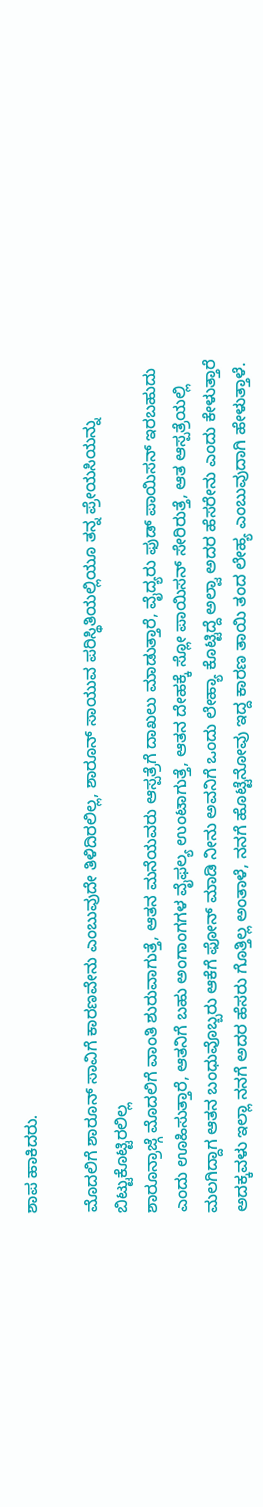ಶಾಪ ಹಾಕಿದರು.

ಮೊದಲಿಗೆ ಶಾರೂನ್ ಸಾವಿಗೆ ಕಾರಣವೇನು ಎಂಬುವುದೇ ತಿಳಿದಿರಲಿಲ್ಲ, ಶಾರೂನ್ ಸಾಯುವ ಪರಿಸ್ಥಿತಿಯಲ್ಲಿಯೂ ತನ್ನ ಪ್ರೇಯಸಿಯನ್ನು ಬಿಟ್ಟುಕೊಟ್ಟಿರಲಿಲ್ಲ
ಶಾರೂನ್ರಾಜ್ಗೆ ಮೊದಲಿಗೆ ವಾಂತಿ ಶುರುವಾಗುತ್ತೆ, ಆತನ ಮನೆಯವರು ಆಸ್ಪತ್ರೆಗೆ ದಾಖಲು ಮಾಡುತ್ತಾರೆ, ವೈದ್ಯರು ಫುಡ್ ಪಾಯಿಸನ್ ಇರಬಹುದು ಎಂದು ಊಹಿಸುತ್ತಾರೆ, ಆತನಿಗೆ ಬಹು ಅಂಗಾಂಗಗಳ ವೈಫಲ್ಯ ಉಂಟಾಗುತ್ತೆ, ಆತನ ದೇಹಕ್ಕೆ ಸ್ಲೋ ಪಾಯಿಸನ್ ಸೇರಿರುತ್ತೆ, ಆತ ಆಸ್ಪತ್ರೆಯಲ್ಲಿ ಮಲಗಿದ್ದಾಗ ಆತನ ಬಂಧುವೊಬ್ಬರು ಆಕೆಗೆ ಫೋನ್ ಮಾಡಿ ನೀನು ಅವನಿಗೆ ಒಂದು ಲೇಹ್ಯಾ ಕೊಟ್ಟಿದ್ದೆ ಅಲ್ವಾ ಅದರ ಹೆಸರೇನು ಎಂದು ಕೇಳುತ್ತಾರೆ ಅದಕ್ಕವಳು ಇಲ್ಲಾ ನನಗೆ ಅದರ ಹೆಸರು ಗೊತ್ತಿಲ್ಲ ಅಂತಾಳೆ, ನನಗೆ ಹೊಟ್ಟೆನೋವು ಇದ್ದ ಕಾರಣ ತಾಯಿ ತಂದ ಲೇಹ್ಯ ಎಂಬುವುದಾಗಿ ಹೇಳುತ್ತಾಳೆ.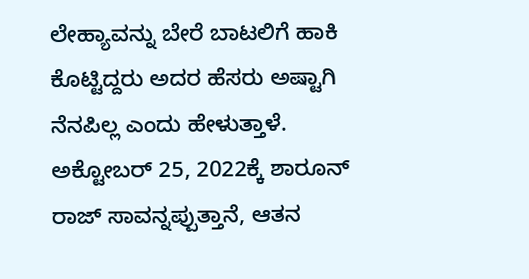ಲೇಹ್ಯಾವನ್ನು ಬೇರೆ ಬಾಟಲಿಗೆ ಹಾಕಿ ಕೊಟ್ಟಿದ್ದರು ಅದರ ಹೆಸರು ಅಷ್ಟಾಗಿ ನೆನಪಿಲ್ಲ ಎಂದು ಹೇಳುತ್ತಾಳೆ. ಅಕ್ಟೋಬರ್ 25, 2022ಕ್ಕೆ ಶಾರೂನ್ ರಾಜ್ ಸಾವನ್ನಪ್ಪುತ್ತಾನೆ, ಆತನ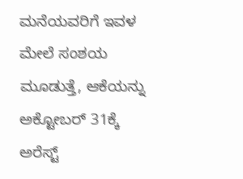ಮನೆಯವರಿಗೆ ಇವಳ ಮೇಲೆ ಸಂಶಯ ಮೂಡುತ್ತೆ, ಆಕೆಯನ್ನು ಅಕ್ಟೋಬರ್ 31ಕ್ಕೆ ಅರೆಸ್ಟ್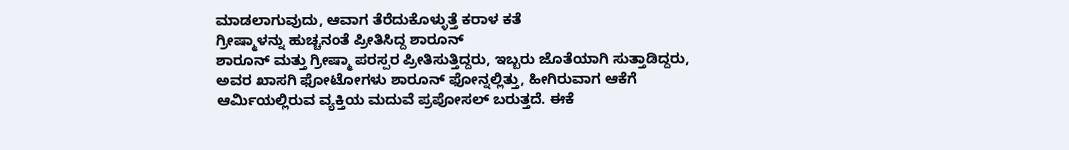ಮಾಡಲಾಗುವುದು, ಆವಾಗ ತೆರೆದುಕೊಳ್ಳುತ್ತೆ ಕರಾಳ ಕತೆ
ಗ್ರೀಷ್ಮಾಳನ್ನು ಹುಚ್ಚನಂತೆ ಪ್ರೀತಿಸಿದ್ದ ಶಾರೂನ್
ಶಾರೂನ್ ಮತ್ತು ಗ್ರೀಷ್ಮಾ ಪರಸ್ಪರ ಪ್ರೀತಿಸುತ್ತಿದ್ದರು, ಇಬ್ಬರು ಜೊತೆಯಾಗಿ ಸುತ್ತಾಡಿದ್ದರು, ಅವರ ಖಾಸಗಿ ಫೋಟೋಗಳು ಶಾರೂನ್ ಫೋನ್ನಲ್ಲಿತ್ತು, ಹೀಗಿರುವಾಗ ಆಕೆಗೆ ಆರ್ಮಿಯಲ್ಲಿರುವ ವ್ಯಕ್ತಿಯ ಮದುವೆ ಪ್ರಪೋಸಲ್ ಬರುತ್ತದೆ. ಈಕೆ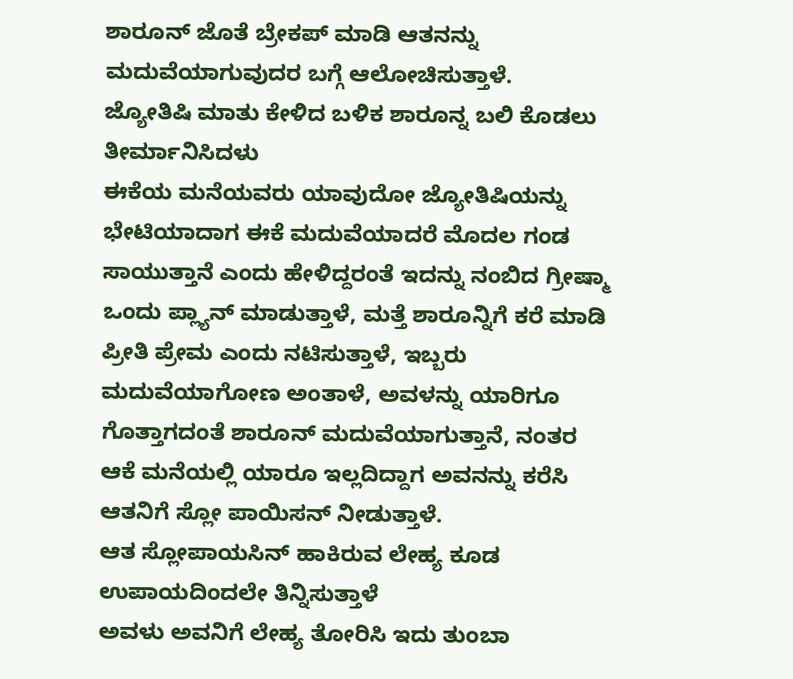ಶಾರೂನ್ ಜೊತೆ ಬ್ರೇಕಪ್ ಮಾಡಿ ಆತನನ್ನು ಮದುವೆಯಾಗುವುದರ ಬಗ್ಗೆ ಆಲೋಚಿಸುತ್ತಾಳೆ.
ಜ್ಯೋತಿಷಿ ಮಾತು ಕೇಳಿದ ಬಳಿಕ ಶಾರೂನ್ನ ಬಲಿ ಕೊಡಲು ತೀರ್ಮಾನಿಸಿದಳು
ಈಕೆಯ ಮನೆಯವರು ಯಾವುದೋ ಜ್ಯೋತಿಷಿಯನ್ನು ಭೇಟಿಯಾದಾಗ ಈಕೆ ಮದುವೆಯಾದರೆ ಮೊದಲ ಗಂಡ ಸಾಯುತ್ತಾನೆ ಎಂದು ಹೇಳಿದ್ದರಂತೆ ಇದನ್ನು ನಂಬಿದ ಗ್ರೀಷ್ಮಾ ಒಂದು ಪ್ಲ್ಯಾನ್ ಮಾಡುತ್ತಾಳೆ, ಮತ್ತೆ ಶಾರೂನ್ನಿಗೆ ಕರೆ ಮಾಡಿ ಪ್ರೀತಿ ಪ್ರೇಮ ಎಂದು ನಟಿಸುತ್ತಾಳೆ, ಇಬ್ಬರು ಮದುವೆಯಾಗೋಣ ಅಂತಾಳೆ, ಅವಳನ್ನು ಯಾರಿಗೂ ಗೊತ್ತಾಗದಂತೆ ಶಾರೂನ್ ಮದುವೆಯಾಗುತ್ತಾನೆ, ನಂತರ ಆಕೆ ಮನೆಯಲ್ಲಿ ಯಾರೂ ಇಲ್ಲದಿದ್ದಾಗ ಅವನನ್ನು ಕರೆಸಿ ಆತನಿಗೆ ಸ್ಲೋ ಪಾಯಿಸನ್ ನೀಡುತ್ತಾಳೆ.
ಆತ ಸ್ಲೋಪಾಯಸಿನ್ ಹಾಕಿರುವ ಲೇಹ್ಯ ಕೂಡ ಉಪಾಯದಿಂದಲೇ ತಿನ್ನಿಸುತ್ತಾಳೆ
ಅವಳು ಅವನಿಗೆ ಲೇಹ್ಯ ತೋರಿಸಿ ಇದು ತುಂಬಾ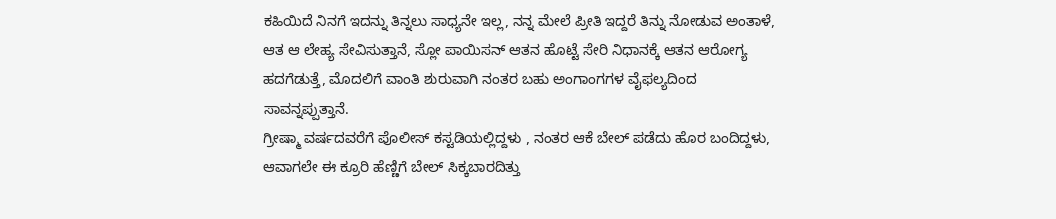ಕಹಿಯಿದೆ ನಿನಗೆ ಇದನ್ನು ತಿನ್ನಲು ಸಾಧ್ಯನೇ ಇಲ್ಲ, ನನ್ನ ಮೇಲೆ ಪ್ರೀತಿ ಇದ್ದರೆ ತಿನ್ನು ನೋಡುವ ಅಂತಾಳೆ, ಆತ ಆ ಲೇಹ್ಯ ಸೇವಿಸುತ್ತಾನೆ, ಸ್ಲೋ ಪಾಯಿಸನ್ ಆತನ ಹೊಟ್ಟೆ ಸೇರಿ ನಿಧಾನಕ್ಕೆ ಆತನ ಆರೋಗ್ಯ ಹದಗೆಡುತ್ತೆ, ಮೊದಲಿಗೆ ವಾಂತಿ ಶುರುವಾಗಿ ನಂತರ ಬಹು ಅಂಗಾಂಗಗಳ ವೈಫಲ್ಯದಿಂದ ಸಾವನ್ನಪ್ಪುತ್ತಾನೆ.
ಗ್ರೀಷ್ಮಾ ವರ್ಷದವರೆಗೆ ಪೊಲೀಸ್ ಕಸ್ಟಡಿಯಲ್ಲಿದ್ದಳು , ನಂತರ ಆಕೆ ಬೇಲ್ ಪಡೆದು ಹೊರ ಬಂದಿದ್ದಳು, ಆವಾಗಲೇ ಈ ಕ್ರೂರಿ ಹೆಣ್ಣಿಗೆ ಬೇಲ್ ಸಿಕ್ಕಬಾರದಿತ್ತು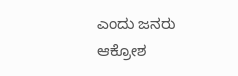ಎಂದು ಜನರು ಆಕ್ರೋಶ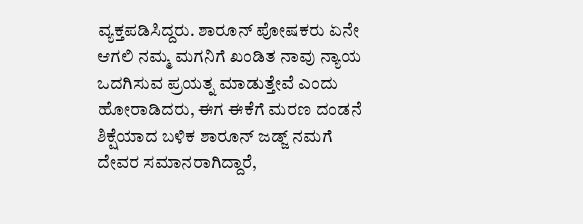ವ್ಯಕ್ತಪಡಿಸಿದ್ದರು. ಶಾರೂನ್ ಪೋಷಕರು ಏನೇ ಆಗಲಿ ನಮ್ಮ ಮಗನಿಗೆ ಖಂಡಿತ ನಾವು ನ್ಯಾಯ ಒದಗಿಸುವ ಪ್ರಯತ್ನ ಮಾಡುತ್ತೇವೆ ಎಂದು ಹೋರಾಡಿದರು, ಈಗ ಈಕೆಗೆ ಮರಣ ದಂಡನೆ ಶಿಕ್ಷೆಯಾದ ಬಳಿಕ ಶಾರೂನ್ ಜಡ್ಜ್ ನಮಗೆ ದೇವರ ಸಮಾನರಾಗಿದ್ದಾರೆ,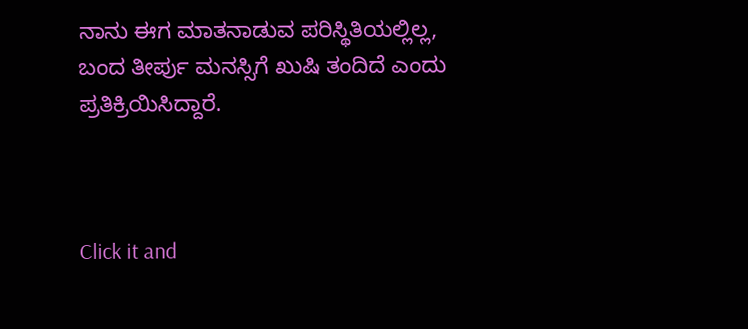ನಾನು ಈಗ ಮಾತನಾಡುವ ಪರಿಸ್ಥಿತಿಯಲ್ಲಿಲ್ಲ, ಬಂದ ತೀರ್ಪು ಮನಸ್ಸಿಗೆ ಖುಷಿ ತಂದಿದೆ ಎಂದು ಪ್ರತಿಕ್ರಿಯಿಸಿದ್ದಾರೆ.



Click it and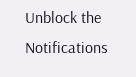Unblock the Notifications